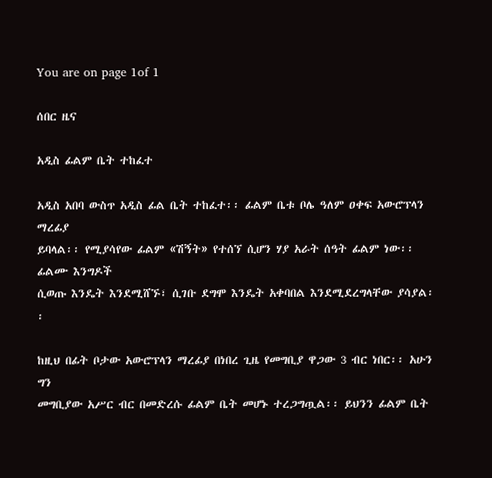You are on page 1of 1

ሰበር ዜና

አዲስ ፊልም ቤት ተከፈተ

አዲስ አበባ ውስጥ አዲስ ፊል ቤት ተከፈተ፡፡ ፊልም ቤቱ ቦሌ ዓለም ዐቀፍ አውሮፕላን ማረፊያ
ይባላል፡፡ የሚያሳየው ፊልም «ሽኝት» የተሰኘ ሲሆን ሃያ አራት ሰዓት ፊልም ነው፡፡ ፊልሙ እንግዶች
ሲወጡ እንዴት እንደሚሸኙ፣ ሲገቡ ደግሞ እንዴት አቀባበል እንደሚደረግላቸው ያሳያል፡፡

ከዚህ በፊት ቦታው አውሮፕላን ማረፊያ በነበረ ጊዜ የመግቢያ ዋጋው 3 ብር ነበር፡፡ አሁን ግን
መግቢያው አሥር ብር በመድረሱ ፊልም ቤት መሆኑ ተረጋግጧል፡፡ ይህንን ፊልም ቤት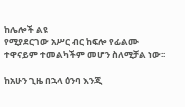ከሌሎች ልዩ
የሚያደርገው አሥር ብር ከፍሎ የፊልሙ ተዋናይም ተመልካችም መሆን ስለሚቻል ነው፡፡

ከአሁን ጊዜ በኋላ ዕንባ እንጂ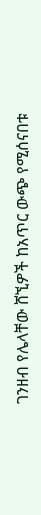ገንዘብ የሌላቸው ሸኚዎች ከአጥር ውጭ የሚሰናበቱ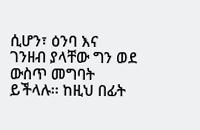ሲሆን፣ ዕንባ እና
ገንዘብ ያላቸው ግን ወደ ውስጥ መግባት ይችላሉ፡፡ ከዚህ በፊት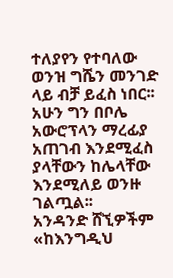ተለያየን የተባለው ወንዝ ግሼን መንገድ
ላይ ብቻ ይፈስ ነበር፡፡ አሁን ግን በቦሌ አውሮፕላን ማረፊያ አጠገብ እንደሚፈስ ያላቸውን ከሌላቸው
እንደሚለይ ወንዙ ገልጧል፡፡
አንዳንድ ሸኚዎችም «ከእንግዲህ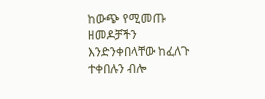ከውጭ የሚመጡ ዘመዶቻችን እንድንቀበላቸው ከፈለጉ ተቀበሉን ብሎ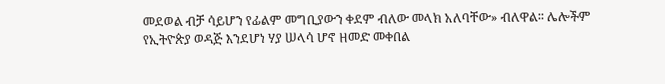መደወል ብቻ ሳይሆን የፊልም መግቢያውን ቀደም ብለው መላክ አለባቸው» ብለዋል፡፡ ሌሎችም
የኢትዮጵያ ወዳጅ እንደሆነ ሃያ ሠላሳ ሆኖ ዘመድ መቀበል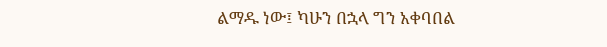ልማዱ ነው፤ ካሁን በኋላ ግን አቀባበል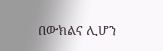በውክልና ሊሆን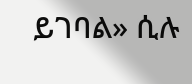ይገባል» ሲሉ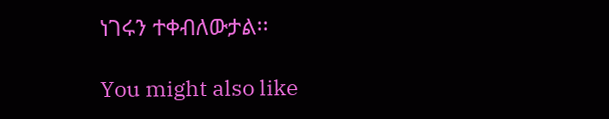ነገሩን ተቀብለውታል፡፡

You might also like